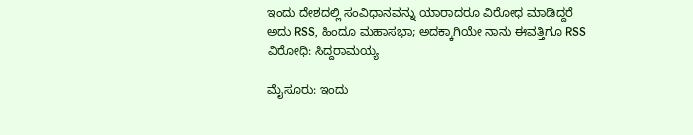ಇಂದು ದೇಶದಲ್ಲಿ ಸಂವಿಧಾನವನ್ನು ಯಾರಾದರೂ ವಿರೋಧ ಮಾಡಿದ್ದರೆ ಅದು RSS, ಹಿಂದೂ ಮಹಾಸಭಾ; ಅದಕ್ಕಾಗಿಯೇ ನಾನು ಈವತ್ತಿಗೂ RSS ವಿರೋಧಿ: ಸಿದ್ದರಾಮಯ್ಯ

ಮೈಸೂರು: ಇಂದು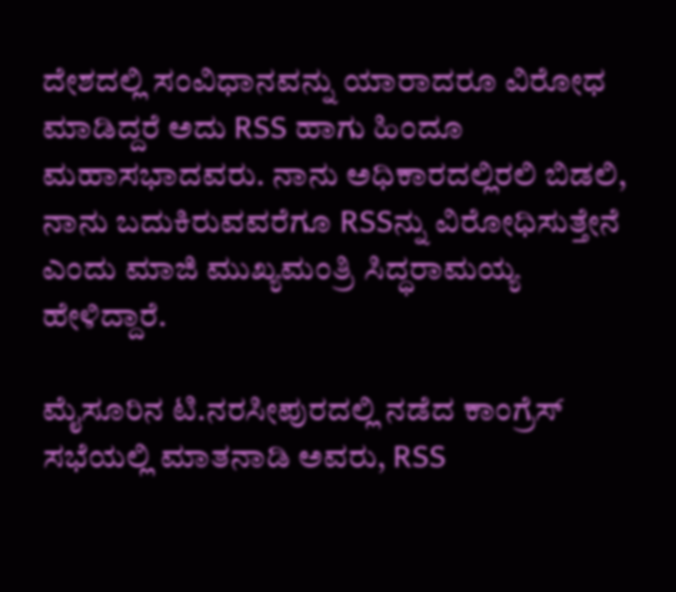ದೇಶದಲ್ಲಿ ಸಂವಿಧಾನವನ್ನು ಯಾರಾದರೂ ವಿರೋಧ ಮಾಡಿದ್ದರೆ ಅದು RSS ಹಾಗು ಹಿಂದೂ ಮಹಾಸಭಾದವರು. ನಾನು ಅಧಿಕಾರದಲ್ಲಿರಲಿ ಬಿಡಲಿ, ನಾನು ಬದುಕಿರುವವರೆಗೂ RSSನ್ನು ವಿರೋಧಿಸುತ್ತೇನೆ ಎಂದು ಮಾಜಿ ಮುಖ್ಯಮಂತ್ರಿ ಸಿದ್ಧರಾಮಯ್ಯ ಹೇಳಿದ್ದಾರೆ.

ಮೈಸೂರಿನ ಟಿ.ನರಸೀಪುರದಲ್ಲಿ ನಡೆದ ಕಾಂಗ್ರೆಸ್ ಸಭೆಯಲ್ಲಿ ಮಾತನಾಡಿ ಅವರು, RSS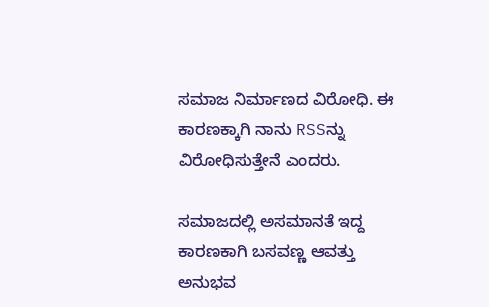ಸಮಾಜ ನಿರ್ಮಾಣದ ವಿರೋಧಿ. ಈ ಕಾರಣಕ್ಕಾಗಿ ನಾನು RSSನ್ನು  ವಿರೋಧಿಸುತ್ತೇನೆ ಎಂದರು.

ಸಮಾಜದಲ್ಲಿ ಅಸಮಾನತೆ ಇದ್ದ ಕಾರಣಕಾಗಿ ಬಸವಣ್ಣ ಆವತ್ತು ಅನುಭವ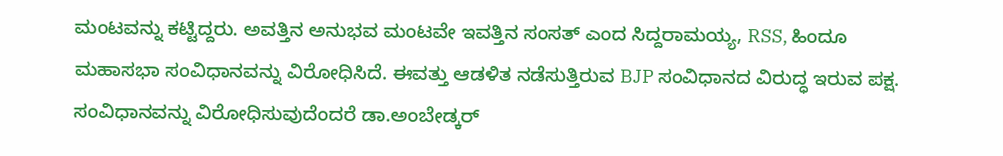ಮಂಟವನ್ನು ಕಟ್ಟಿದ್ದರು. ಅವತ್ತಿನ ಅನುಭವ ಮಂಟವೇ ಇವತ್ತಿನ ಸಂಸತ್ ಎಂದ ಸಿದ್ದರಾಮಯ್ಯ, RSS, ಹಿಂದೂ ಮಹಾಸಭಾ ಸಂವಿಧಾನವನ್ನು ವಿರೋಧಿಸಿದೆ. ಈವತ್ತು ಆಡಳಿತ ನಡೆಸುತ್ತಿರುವ BJP ಸಂವಿಧಾನದ ವಿರುದ್ಧ ಇರುವ ಪಕ್ಷ. ಸಂವಿಧಾನವನ್ನು ವಿರೋಧಿಸುವುದೆಂದರೆ ಡಾ.ಅಂಬೇಡ್ಕರ್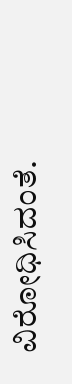ವಿರೋಧಿಸಿದಂತೆ.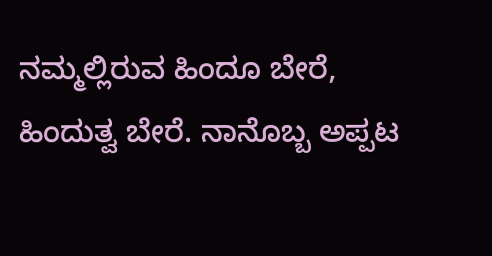ನಮ್ಮಲ್ಲಿರುವ ಹಿಂದೂ ಬೇರೆ, ಹಿಂದುತ್ವ ಬೇರೆ. ನಾನೊಬ್ಬ ಅಪ್ಪಟ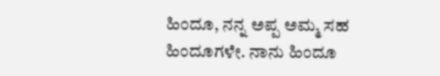ಹಿಂದೂ, ನನ್ನ ಅಪ್ಪ ಅಮ್ಮ ಸಹ ಹಿಂದೂಗಳೇ. ನಾನು ಹಿಂದೂ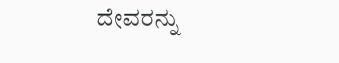ದೇವರನ್ನು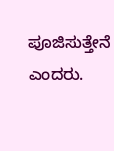ಪೂಜಿಸುತ್ತೇನೆ ಎಂದರು.